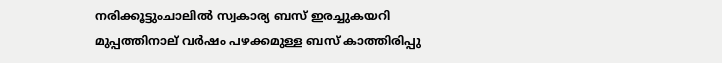നരിക്കൂട്ടുംചാലിൽ സ്വകാര്യ ബസ് ഇരച്ചുകയറി മുപ്പത്തിനാല് വർഷം പഴക്കമുള്ള ബസ് കാത്തിരിപ്പു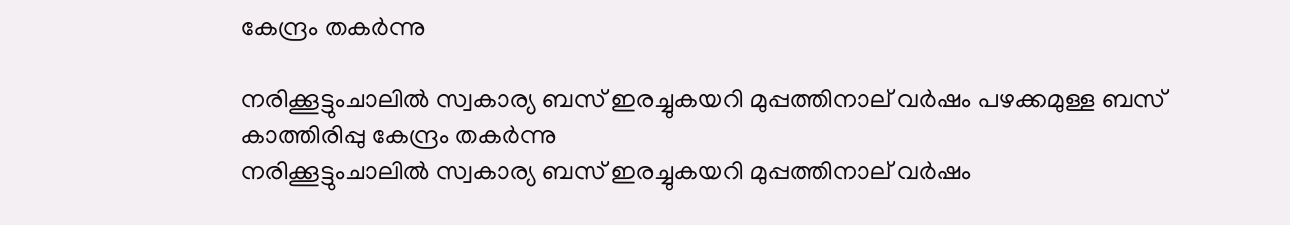കേന്ദ്രം തകർന്നു

നരിക്കൂട്ടുംചാലിൽ സ്വകാര്യ ബസ് ഇരച്ചുകയറി മുപ്പത്തിനാല് വർഷം പഴക്കമുള്ള ബസ് കാത്തിരിപ്പു കേന്ദ്രം തകർന്നു
നരിക്കൂട്ടുംചാലിൽ സ്വകാര്യ ബസ് ഇരച്ചുകയറി മുപ്പത്തിനാല് വർഷം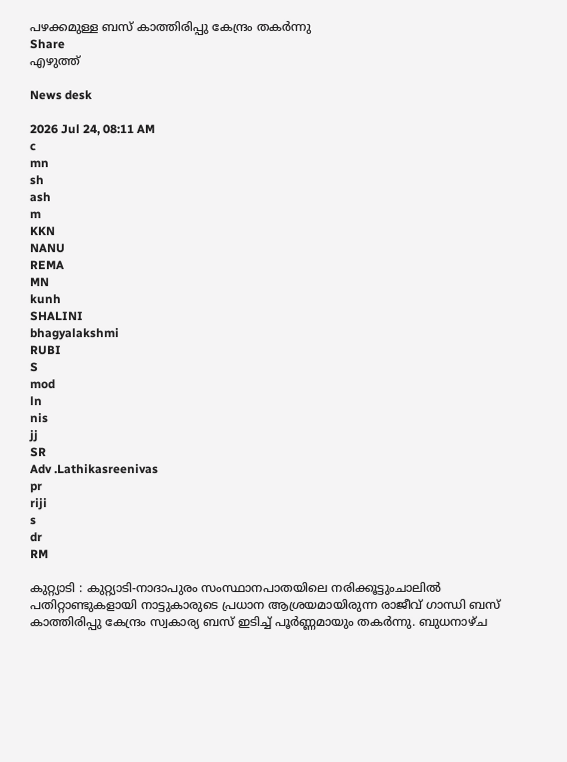പഴക്കമുള്ള ബസ് കാത്തിരിപ്പു കേന്ദ്രം തകർന്നു
Share
എഴുത്ത്

News desk

2026 Jul 24, 08:11 AM
c
mn
sh
ash
m
KKN
NANU
REMA
MN
kunh
SHALINI
bhagyalakshmi
RUBI
S
mod
ln
nis
jj
SR
Adv .Lathikasreenivas
pr
riji
s
dr
RM

കുറ്റ്യാടി : കുറ്റ്യാടി-നാദാപുരം സംസ്ഥാനപാതയിലെ നരിക്കൂട്ടുംചാലിൽ പതിറ്റാണ്ടുകളായി നാട്ടുകാരുടെ പ്രധാന ആശ്രയമായിരുന്ന രാജീവ് ഗാന്ധി ബസ് കാത്തിരിപ്പു കേന്ദ്രം സ്വകാര്യ ബസ് ഇടിച്ച് പൂർണ്ണമായും തകർന്നു. ബുധനാഴ്‌ച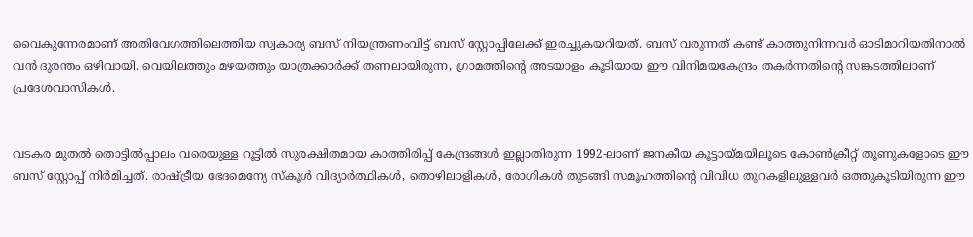വൈകുന്നേരമാണ് അതിവേഗത്തിലെത്തിയ സ്വകാര്യ ബസ് നിയന്ത്രണംവിട്ട് ബസ് സ്റ്റോപ്പിലേക്ക് ഇരച്ചുകയറിയത്. ബസ് വരുന്നത് കണ്ട് കാത്തുനിന്നവർ ഓടിമാറിയതിനാൽ വൻ ദുരന്തം ഒഴിവായി. വെയിലത്തും മഴയത്തും യാത്രക്കാർക്ക് തണലായിരുന്ന, ഗ്രാമത്തിന്റെ അടയാളം കൂടിയായ ഈ വിനിമയകേന്ദ്രം തകർന്നതിന്റെ സങ്കടത്തിലാണ് പ്രദേശവാസികൾ.


വടകര മുതൽ തൊട്ടിൽപ്പാലം വരെയുള്ള റൂട്ടിൽ സുരക്ഷിതമായ കാത്തിരിപ്പ് കേന്ദ്രങ്ങൾ ഇല്ലാതിരുന്ന 1992-ലാണ് ജനകീയ കൂട്ടായ്മയിലൂടെ കോൺക്രീറ്റ് തൂണുകളോടെ ഈ ബസ് സ്റ്റോപ്പ് നിർമിച്ചത്. രാഷ്ട്രീയ ഭേദമെന്യേ സ്കൂൾ വിദ്യാർത്ഥികൾ, തൊഴിലാളികൾ, രോഗികൾ തുടങ്ങി സമൂഹത്തിന്റെ വിവിധ തുറകളിലുള്ളവർ ഒത്തുകൂടിയിരുന്ന ഈ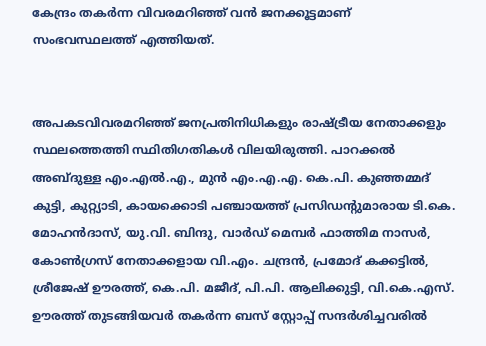കേന്ദ്രം തകർന്ന വിവരമറിഞ്ഞ് വൻ ജനക്കൂട്ടമാണ് സംഭവസ്ഥലത്ത് എത്തിയത്.


അപകടവിവരമറിഞ്ഞ് ജനപ്രതിനിധികളും രാഷ്ട്രീയ നേതാക്കളും സ്ഥലത്തെത്തി സ്ഥിതിഗതികൾ വിലയിരുത്തി. പാറക്കൽ അബ്ദുള്ള എം.എൽ.എ., മുൻ എം.എ.എ. കെ.പി. കുഞ്ഞമ്മദ് കുട്ടി, കുറ്റ്യാടി, കായക്കൊടി പഞ്ചായത്ത് പ്രസിഡന്റുമാരായ ടി.കെ. മോഹൻദാസ്, യു.വി. ബിന്ദു, വാർഡ് മെമ്പർ ഫാത്തിമ നാസർ, കോൺഗ്രസ് നേതാക്കളായ വി.എം. ചന്ദ്രൻ, പ്രമോദ് കക്കട്ടിൽ, ശ്രീജേഷ് ഊരത്ത്, കെ.പി. മജീദ്, പി.പി. ആലിക്കുട്ടി, വി.കെ.എസ്. ഊരത്ത് തുടങ്ങിയവർ തകർന്ന ബസ് സ്റ്റോപ്പ് സന്ദർശിച്ചവരിൽ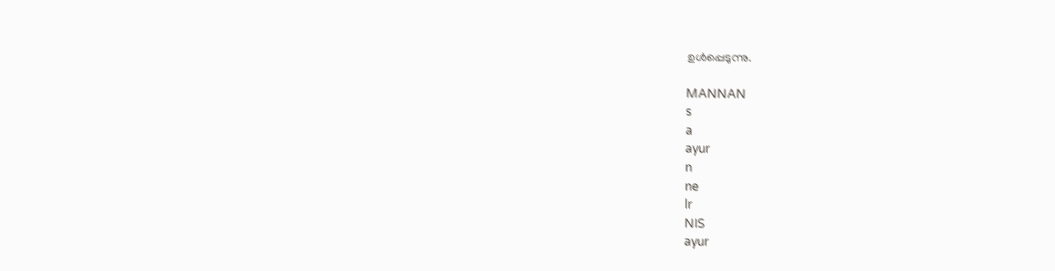ഉൾപ്പെടുന്നു.

MANNAN
s
a
ayur
n
ne
lr
NIS
ayur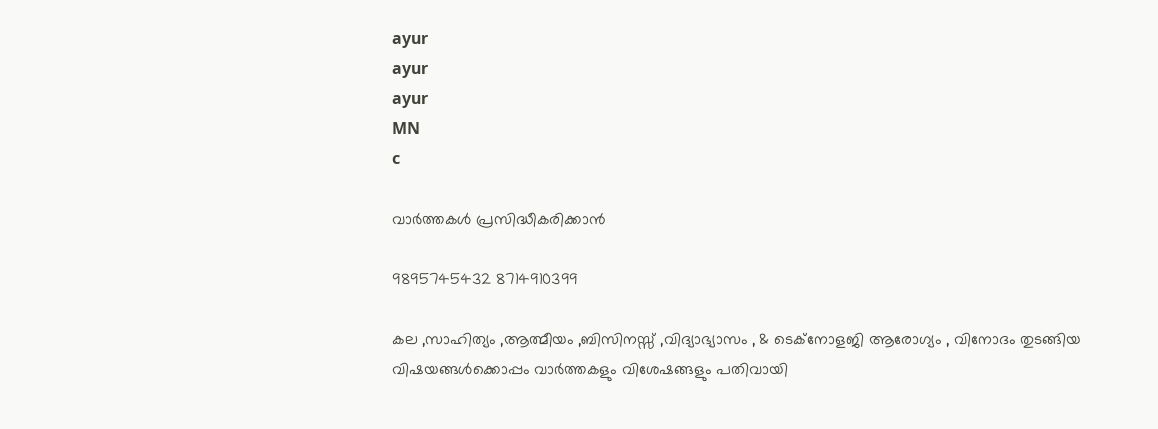ayur
ayur
ayur
MN
c

വാർത്തകൾ പ്രസിദ്ധീകരിക്കാൻ

9895745432 8714910399

കല ,സാഹിത്യം ,ആത്മീയം ,ബിസിനസ്സ് ,വിദ്യാഭ്യാസം , & ടെക്‌നോളജി ആരോഗ്യം , വിനോദം തുടങ്ങിയ വിഷയങ്ങൾക്കൊപ്പം വാർത്തകളും വിശേഷങ്ങളും പതിവായി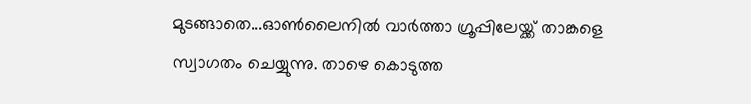മുടങ്ങാതെ...ഓൺലൈനിൽ വാർത്താ ഗ്രൂപ്പിലേയ്ക്ക് താങ്കളെ സ്വാഗതം ചെയ്യുന്നു. താഴെ കൊടുത്ത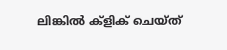ലിങ്കിൽ ക്ളിക് ചെയ്‌ത്‌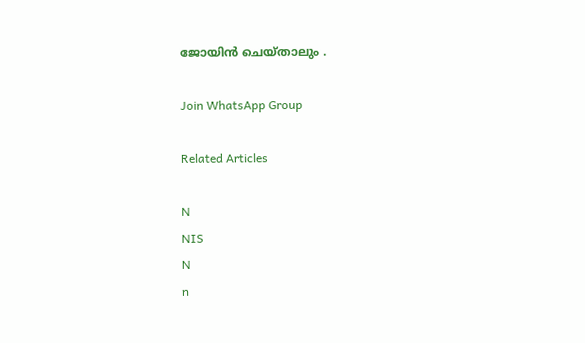ജോയിൻ ചെയ്‌താലും .

Join WhatsApp Group

Related Articles

N
NIS
N
n